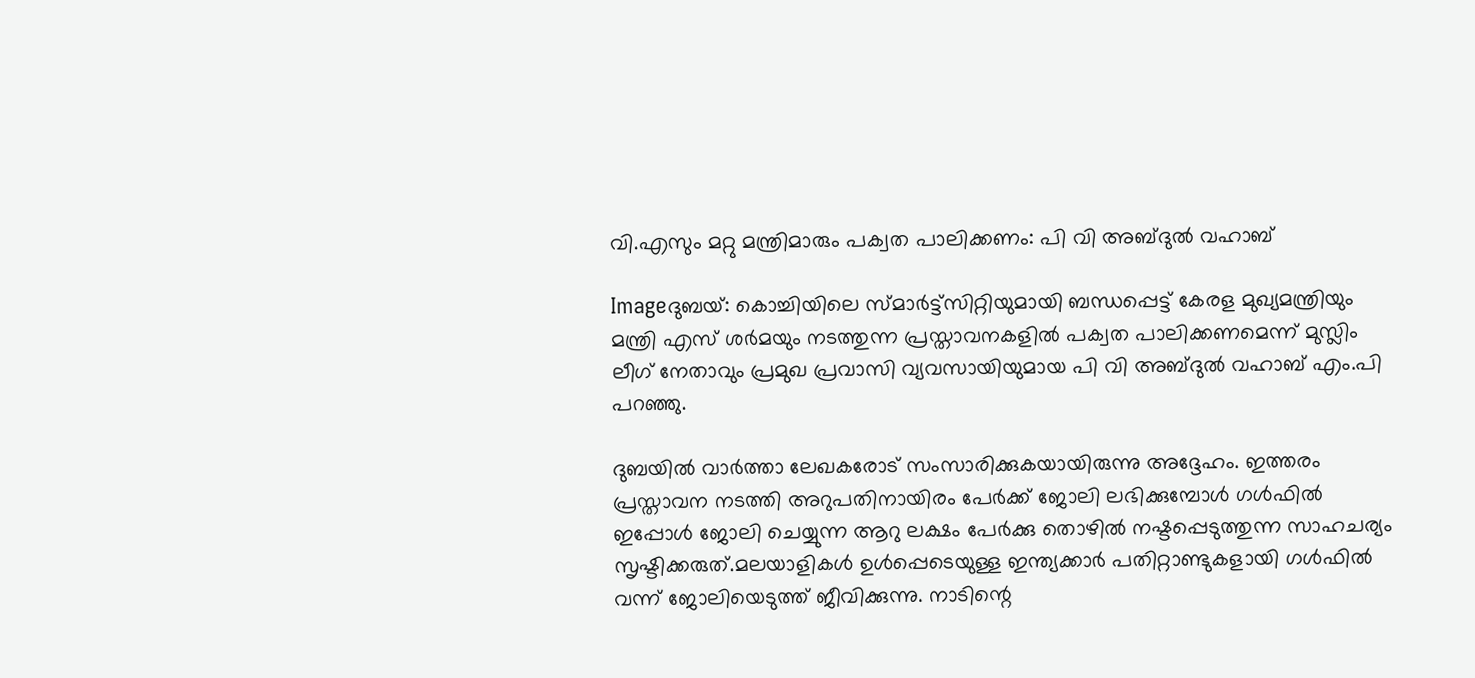വി.എസും മറ്റു മന്ത്രിമാരും പക്വത പാലിക്കണം: പി വി അബ്ദുല്‍ വഹാബ്‌

Imageദുബയ്‌: കൊച്ചിയിലെ സ്മാര്‍ട്ട്സിറ്റിയുമായി ബന്ധപ്പെട്ട്‌ കേരള മുഖ്യമന്ത്രിയും മന്ത്രി എസ്‌ ശര്‍മയും നടത്തുന്ന പ്രസ്താവനകളില്‍ പക്വത പാലിക്കണമെന്ന്‌ മുസ്ലിം ലീഗ്‌ നേതാവും പ്രമുഖ പ്രവാസി വ്യവസായിയുമായ പി വി അബ്ദുല്‍ വഹാബ്‌ എം.പി പറഞ്ഞു.

ദുബയില്‍ വാര്‍ത്താ ലേഖകരോട്‌ സംസാരിക്കുകയായിരുന്നു അദ്ദേഹം. ഇത്തരം പ്രസ്താവന നടത്തി അറുപതിനായിരം പേര്‍ക്ക്‌ ജോലി ലഭിക്കുമ്പോള്‍ ഗള്‍ഫില്‍ ഇപ്പോള്‍ ജോലി ചെയ്യുന്ന ആറു ലക്ഷം പേര്‍ക്കു തൊഴില്‍ നഷ്ടപ്പെടുത്തുന്ന സാഹചര്യം സൃഷ്ടിക്കരുത്‌.മലയാളികള്‍ ഉള്‍പ്പെടെയുള്ള ഇന്ത്യക്കാര്‍ പതിറ്റാണ്ടുകളായി ഗള്‍ഫില്‍ വന്ന്‌ ജോലിയെടുത്ത്‌ ജീവിക്കുന്നു. നാടിന്റെ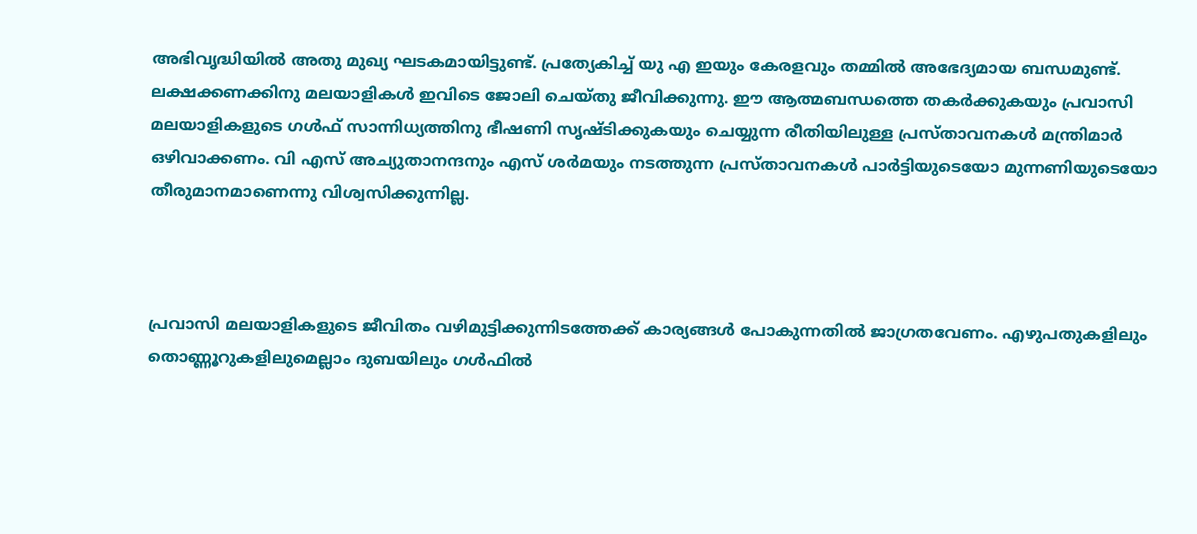അഭിവൃദ്ധിയില്‍ അതു മുഖ്യ ഘടകമായിട്ടുണ്ട്‌. പ്രത്യേകിച്ച്‌ യു എ ഇയും കേരളവും തമ്മില്‍ അഭേദ്യമായ ബന്ധമുണ്ട്‌. ലക്ഷക്കണക്കിനു മലയാളികള്‍ ഇവിടെ ജോലി ചെയ്തു ജീവിക്കുന്നു. ഈ ആത്മബന്ധത്തെ തകര്‍ക്കുകയും പ്രവാസി മലയാളികളുടെ ഗള്‍ഫ്‌ സാന്നിധ്യത്തിനു ഭീഷണി സൃഷ്ടിക്കുകയും ചെയ്യുന്ന രീതിയിലുള്ള പ്രസ്താവനകള്‍ മന്ത്രിമാര്‍ ഒഴിവാക്കണം. വി എസ്‌ അച്യുതാനന്ദനും എസ്‌ ശര്‍മയും നടത്തുന്ന പ്രസ്താവനകള്‍ പാര്‍ട്ടിയുടെയോ മുന്നണിയുടെയോ തീരുമാനമാണെന്നു വിശ്വസിക്കുന്നില്ല.



പ്രവാസി മലയാളികളുടെ ജീവിതം വഴിമുട്ടിക്കുന്നിടത്തേക്ക്‌ കാര്യങ്ങള്‍ പോകുന്നതില്‍ ജാഗ്രതവേണം. എഴുപതുകളിലും തൊണ്ണൂറുകളിലുമെല്ലാം ദുബയിലും ഗള്‍ഫില്‍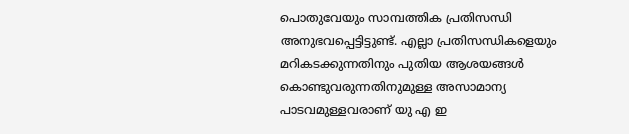പൊതുവേയും സാമ്പത്തിക പ്രതിസന്ധി അനുഭവപ്പെട്ടിട്ടുണ്ട്‌. എല്ലാ പ്രതിസന്ധികളെയും മറികടക്കുന്നതിനും പുതിയ ആശയങ്ങള്‍ കൊണ്ടുവരുന്നതിനുമുള്ള അസാമാന്യ പാടവമുള്ളവരാണ്‌ യു എ ഇ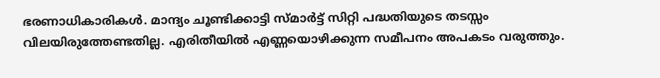ഭരണാധികാരികള്‍. മാന്ദ്യം ചൂണ്ടിക്കാട്ടി സ്മാര്‍ട്ട്‌ സിറ്റി പദ്ധതിയുടെ തടസ്സം വിലയിരുത്തേണ്ടതില്ല. എരിതീയില്‍ എണ്ണയൊഴിക്കുന്ന സമീപനം അപകടം വരുത്തും.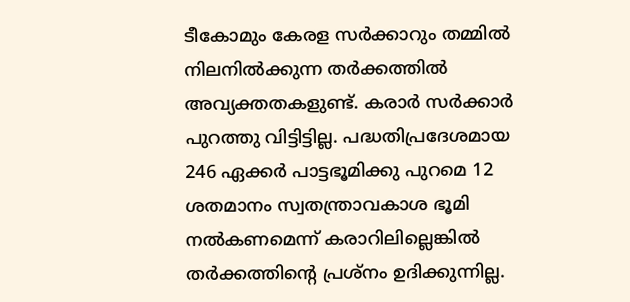ടീകോമും കേരള സര്‍ക്കാറും തമ്മില്‍ നിലനില്‍ക്കുന്ന തര്‍ക്കത്തില്‍ അവ്യക്തതകളുണ്ട്‌. കരാര്‍ സര്‍ക്കാര്‍ പുറത്തു വിട്ടിട്ടില്ല. പദ്ധതിപ്രദേശമായ 246 ഏക്കര്‍ പാട്ടഭൂമിക്കു പുറമെ 12 ശതമാനം സ്വതന്ത്രാവകാശ ഭൂമി നല്‍കണമെന്ന്‌ കരാറിലില്ലെങ്കില്‍ തര്‍ക്കത്തിന്റെ പ്രശ്നം ഉദിക്കുന്നില്ല.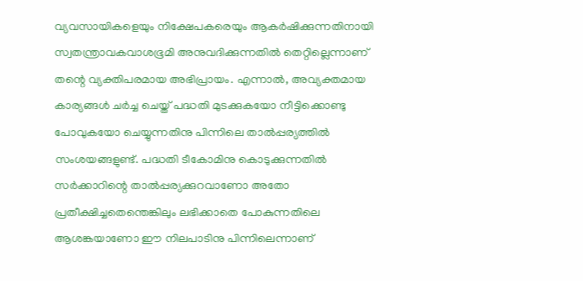വ്യവസായികളെയും നിക്ഷേപകരെയും ആകര്‍ഷിക്കുന്നതിനായി സ്വതന്ത്രാവകവാശഭൂമി അനുവദിക്കുന്നതില്‍ തെറ്റില്ലെന്നാണ്‌ തന്റെ വ്യക്തിപരമായ അഭിപ്രായം. എന്നാല്‍, അവ്യക്തമായ കാര്യങ്ങള്‍ ചര്‍ച്ച ചെയ്ത്‌ പദ്ധതി മുടക്കുകയോ നീട്ടിക്കൊണ്ടു പോവുകയോ ചെയ്യുന്നതിനു പിന്നിലെ താല്‍പ്പര്യത്തില്‍ സംശയങ്ങളുണ്ട്‌. പദ്ധതി ടീകോമിനു കൊടുക്കുന്നതില്‍ സര്‍ക്കാറിന്റെ താല്‍പ്പര്യക്കുറവാണോ അതോ പ്രതീക്ഷിച്ചതെന്തെങ്കിലും ലഭിക്കാതെ പോകുന്നതിലെ ആശങ്കയാണോ ഈ നിലപാടിനു പിന്നിലെന്നാണ്‌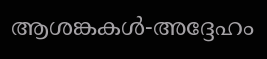ആശങ്കകള്‍-അദ്ദേഹം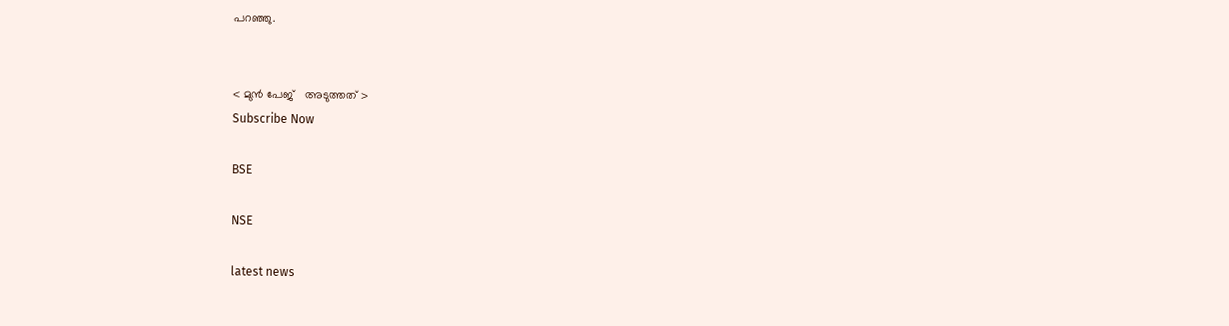പറഞ്ഞു.


< മുന്‍ പേജ്‌   അടുത്തത് >
Subscribe Now

BSE

NSE

latest news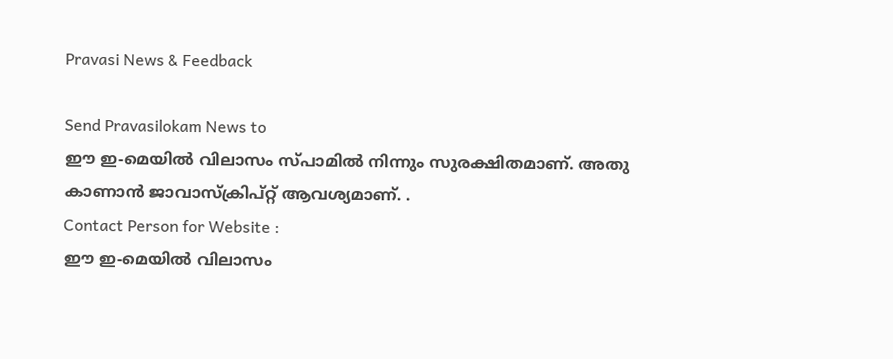Pravasi News & Feedback

Send Pravasilokam News to
ഈ ഇ-മെയില്‍ വിലാസം സ്‌പാമില്‍ നിന്നും സുരക്ഷിതമാണ്‌. അതു കാണാന്‍ ജാവാസ്ക്രിപ്റ്റ്‌ ആവശ്യമാണ്‌. .
Contact Person for Website :
ഈ ഇ-മെയില്‍ വിലാസം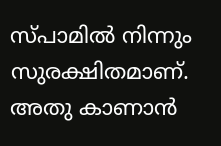സ്‌പാമില്‍ നിന്നും സുരക്ഷിതമാണ്‌. അതു കാണാന്‍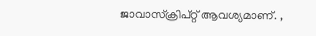ജാവാസ്ക്രിപ്റ്റ്‌ ആവശ്യമാണ്‌. ,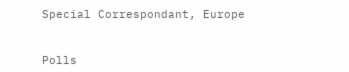Special Correspondant, Europe


Polls